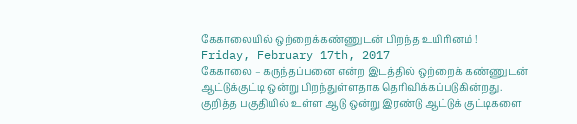கேகாலையில் ஒற்றைக்கண்ணுடன் பிறந்த உயிரினம் !
Friday, February 17th, 2017
கேகாலை – கருந்தப்பனை என்ற இடத்தில் ஒற்றைக் கண்ணுடன் ஆட்டுக்குட்டி ஒன்று பிறந்துள்ளதாக தெரிவிக்கப்படுகின்றது.
குறித்த பகுதியில் உள்ள ஆடு ஒன்று இரண்டு ஆட்டுக் குட்டிகளை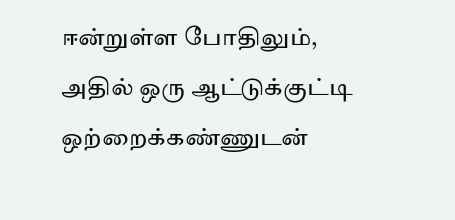ஈன்றுள்ள போதிலும், அதில் ஒரு ஆட்டுக்குட்டி ஒற்றைக்கண்ணுடன்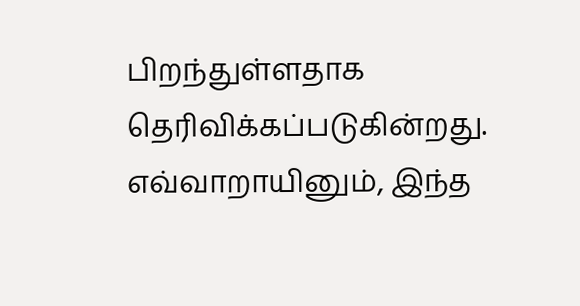பிறந்துள்ளதாக தெரிவிக்கப்படுகின்றது.
எவ்வாறாயினும், இந்த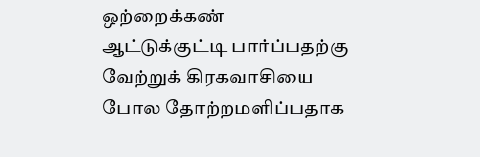ஒற்றைக்கண் ஆட்டுக்குட்டி பார்ப்பதற்கு வேற்றுக் கிரகவாசியை போல தோற்றமளிப்பதாக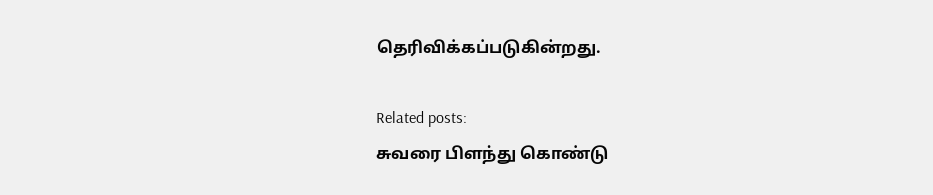தெரிவிக்கப்படுகின்றது.

Related posts:
சுவரை பிளந்து கொண்டு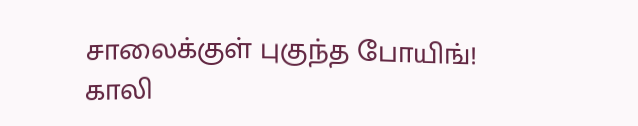சாலைக்குள் புகுந்த போயிங்!
காலி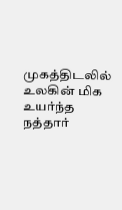முகத்திடலில் உலகின் மிக உயர்ந்த நத்தார்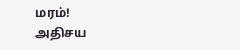மரம்!
அதிசய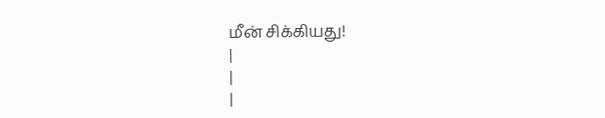மீன் சிக்கியது!
|
|
|